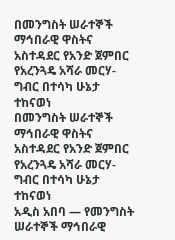በመንግስት ሠራተኞች ማኅበራዊ ዋስትና አስተዳደር የአንድ ጀምበር የአረንጓዴ አሻራ መርሃ-ግብር በተሳካ ሁኔታ ተከናወነ
በመንግስት ሠራተኞች ማኅበራዊ ዋስትና አስተዳደር የአንድ ጀምበር የአረንጓዴ አሻራ መርሃ-ግብር በተሳካ ሁኔታ ተከናወነ
አዲስ አበባ — የመንግስት ሠራተኞች ማኅበራዊ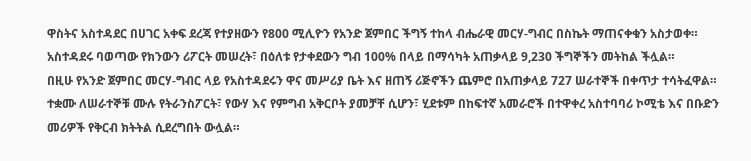ዋስትና አስተዳደር በሀገር አቀፍ ደረጃ የተያዘውን የ800 ሚሊዮን የአንድ ጀምበር ችግኝ ተከላ ብሔራዊ መርሃ-ግብር በስኬት ማጠናቀቁን አስታወቀ። አስተዳደሩ ባወጣው የክንውን ሪፖርት መሠረት፣ በዕለቱ የታቀደውን ግብ 100% በላይ በማሳካት አጠቃላይ 9,230 ችግኞችን መትከል ችሏል።
በዚሁ የአንድ ጀምበር መርሃ-ግብር ላይ የአስተዳደሩን ዋና መሥሪያ ቤት እና ዘጠኝ ሪጅኖችን ጨምሮ በአጠቃላይ 727 ሠራተኞች በቀጥታ ተሳትፈዋል። ተቋሙ ለሠራተኞቹ ሙሉ የትራንስፖርት፣ የውሃ እና የምግብ አቅርቦት ያመቻቸ ሲሆን፣ ሂደቱም በከፍተኛ አመራሮች በተዋቀረ አስተባባሪ ኮሚቴ እና በቡድን መሪዎች የቅርብ ክትትል ሲደረግበት ውሏል።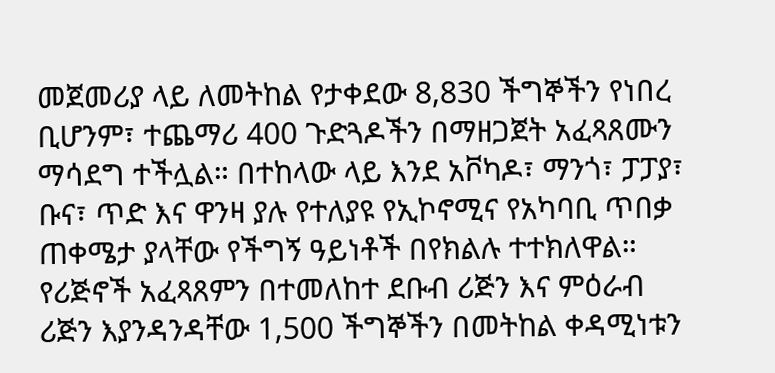መጀመሪያ ላይ ለመትከል የታቀደው 8,830 ችግኞችን የነበረ ቢሆንም፣ ተጨማሪ 400 ጉድጓዶችን በማዘጋጀት አፈጻጸሙን ማሳደግ ተችሏል። በተከላው ላይ እንደ አቮካዶ፣ ማንጎ፣ ፓፓያ፣ ቡና፣ ጥድ እና ዋንዛ ያሉ የተለያዩ የኢኮኖሚና የአካባቢ ጥበቃ ጠቀሜታ ያላቸው የችግኝ ዓይነቶች በየክልሉ ተተክለዋል።
የሪጅኖች አፈጻጸምን በተመለከተ ደቡብ ሪጅን እና ምዕራብ ሪጅን እያንዳንዳቸው 1,500 ችግኞችን በመትከል ቀዳሚነቱን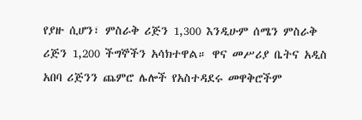የያዙ ሲሆን፣ ምስራቅ ሪጅን 1,300 እንዲሁም ሰሜን ምስራቅ ሪጅን 1,200 ችግኞችን አሳክተዋል። ዋና መሥሪያ ቤትና አዲስ አበባ ሪጅንን ጨምሮ ሌሎች የአስተዳደሩ መዋቅሮችም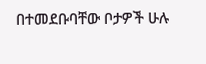በተመደቡባቸው ቦታዎች ሁሉ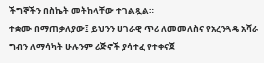ችግኞችን በስኬት መትከላቸው ተገልጿል።
ተቋሙ በማጠቃለያው፤ ይህንን ሀገራዊ ጥሪ ለመመለስና የአረንጓዴ አሻራ ግብን ለማሳካት ሁሉንም ሪጅኖች ያሳተፈ የተቀናጀ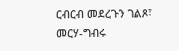ርብርብ መደረጉን ገልጾ፣ መርሃ-ግብሩ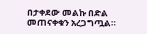በታቀደው መልኩ በድል መጠናቀቁን አረጋግጧል።